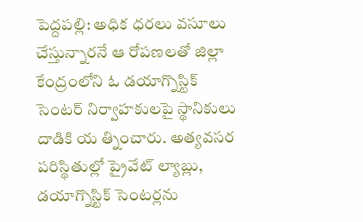పెద్దపల్లి: అధిక ధరలు వసూలు చేస్తున్నారనే ఆ రోపణలతో జిల్లా కేంద్రంలోని ఓ డయాగ్నొస్టిక్ సెంటర్ నిర్వాహకులపై స్థానికులు దాడికి య త్నించారు. అత్యవసర పరిస్థితుల్లో ప్రైవేట్ ల్యాబ్లు, డయాగ్నొస్టిక్ సెంటర్లను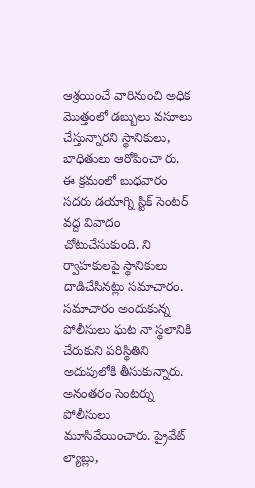ఆశ్రయించే వారినుంచి అధిక మొత్తంలో డబ్బులు వసూలు చేస్తున్నారని స్థానికులు, బాధితులు ఆరోపించా రు. ఈ క్రమంలో బుధవారం సదరు డయాగ్ని స్టిక్ సెంటర్ వద్ద వివాదం చోటుచేసుకుంది. ని ర్వాహకులపై స్థానికులు దాడిచేసినట్లు సమాచారం. సమాచారం అందుకున్న పోలీసులు ఘట నా స్థలానికి చేరుకుని పరిస్థితిని అదుపులోకి తీసుకున్నారు. అనంతరం సెంటర్ను పోలీసులు మూసివేయించారు. ప్రైవేట్ ల్యాబ్లు,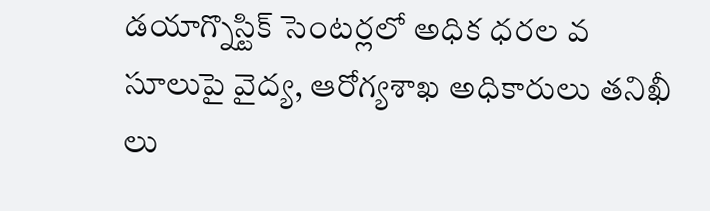డయాగ్నొస్టిక్ సెంటర్లలో అధిక ధరల వ సూలుపై వైద్య, ఆరోగ్యశాఖ అధికారులు తనిఖీ లు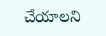చేయాలని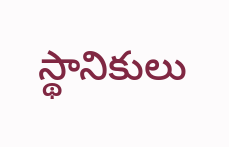స్థానికులు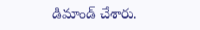డిమాండ్ చేశారు.